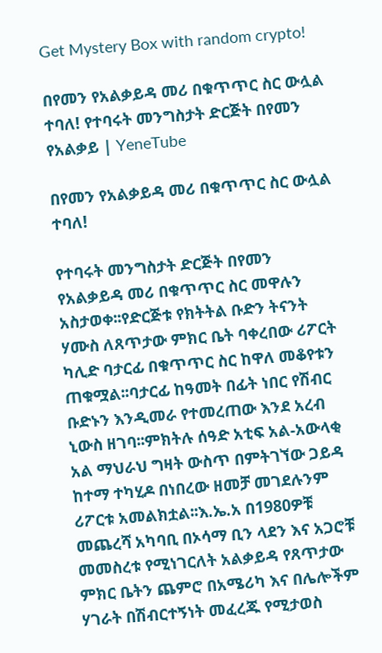Get Mystery Box with random crypto!

በየመን የአልቃይዳ መሪ በቁጥጥር ስር ውሏል ተባለ! የተባሩት መንግስታት ድርጅት በየመን የአልቃይ | YeneTube

በየመን የአልቃይዳ መሪ በቁጥጥር ስር ውሏል ተባለ!

የተባሩት መንግስታት ድርጅት በየመን የአልቃይዳ መሪ በቁጥጥር ስር መዋሉን አስታወቀ፡፡የድርጅቱ የክትትል ቡድን ትናንት ሃሙስ ለጸጥታው ምክር ቤት ባቀረበው ሪፖርት ካሊድ ባታርፊ በቁጥጥር ስር ከዋለ መቆየቱን ጠቁሟል፡፡ባታርፊ ከዓመት በፊት ነበር የሽብር ቡድኑን እንዲመራ የተመረጠው እንደ አረብ ኒውስ ዘገባ፡፡ምክትሉ ሰዓድ አቲፍ አል-አውላቂ አል ማህራህ ግዛት ውስጥ በምትገኘው ጋይዳ ከተማ ተካሂዶ በነበረው ዘመቻ መገደሉንም ሪፖርቱ አመልክቷል፡፡እ.ኤ.አ በ1980ዎቹ መጨረሻ አካባቢ በኦሳማ ቢን ላደን እና አጋሮቹ መመስረቱ የሚነገርለት አልቃይዳ የጸጥታው ምክር ቤትን ጨምሮ በአሜሪካ እና በሌሎችም ሃገራት በሽብርተኝነት መፈረጁ የሚታወስ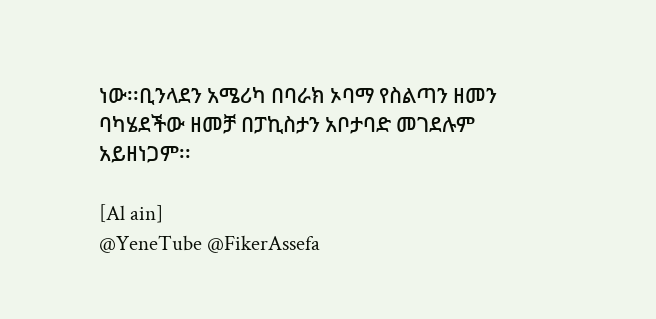ነው፡፡ቢንላደን አሜሪካ በባራክ ኦባማ የስልጣን ዘመን ባካሄደችው ዘመቻ በፓኪስታን አቦታባድ መገደሉም አይዘነጋም፡፡

[Al ain]
@YeneTube @FikerAssefa